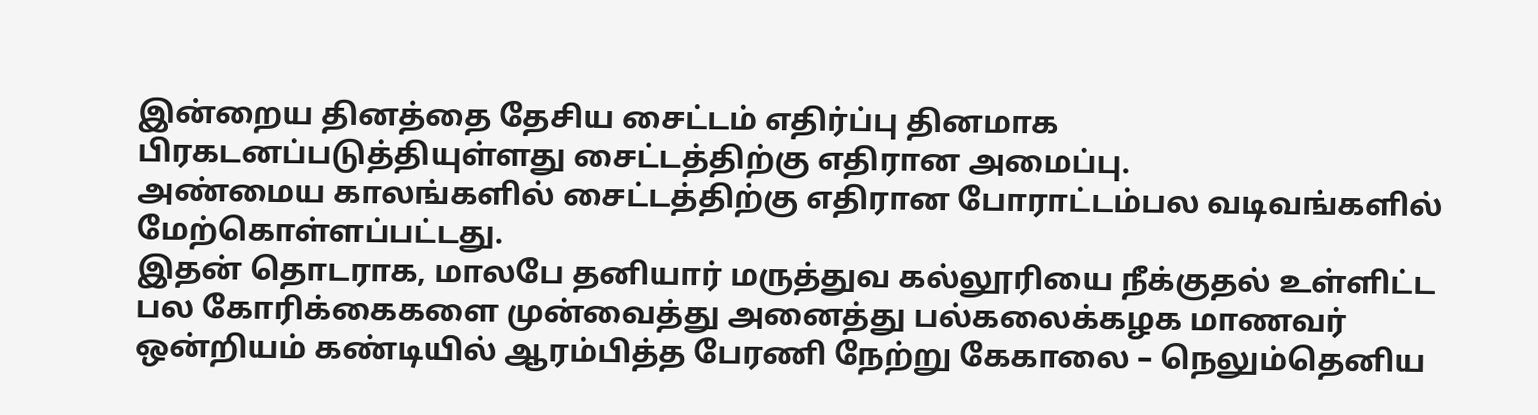இன்றைய தினத்தை தேசிய சைட்டம் எதிர்ப்பு தினமாக பிரகடனப்படுத்தியுள்ளது சைட்டத்திற்கு எதிரான அமைப்பு.
அண்மைய காலங்களில் சைட்டத்திற்கு எதிரான போராட்டம்பல வடிவங்களில் மேற்கொள்ளப்பட்டது.
இதன் தொடராக, மாலபே தனியார் மருத்துவ கல்லூரியை நீக்குதல் உள்ளிட்ட பல கோரிக்கைகளை முன்வைத்து அனைத்து பல்கலைக்கழக மாணவர் ஒன்றியம் கண்டியில் ஆரம்பித்த பேரணி நேற்று கேகாலை – நெலும்தெனிய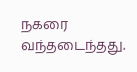நகரை வந்தடைந்தது.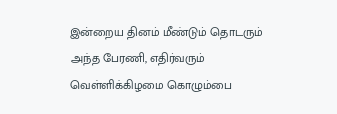இன்றைய தினம் மீண்டும் தொடரும் அந்த பேரணி, எதிர்வரும் வெள்ளிக்கிழமை கொழும்பை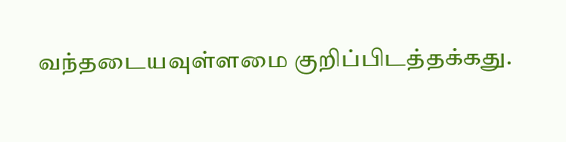வந்தடையவுள்ளமை குறிப்பிடத்தக்கது.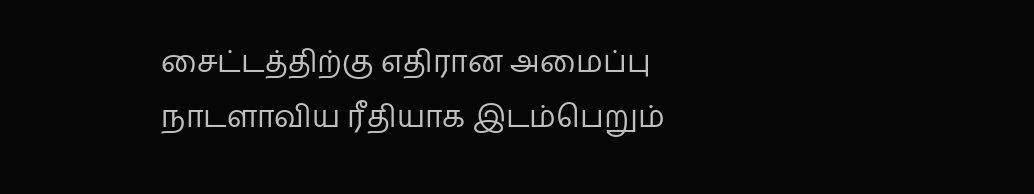சைட்டத்திற்கு எதிரான அமைப்பு நாடளாவிய ரீதியாக இடம்பெறும்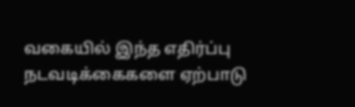வகையில் இந்த எதிர்ப்பு நடவடிக்கைகளை ஏற்பாடு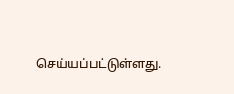செய்யப்பட்டுள்ளது.